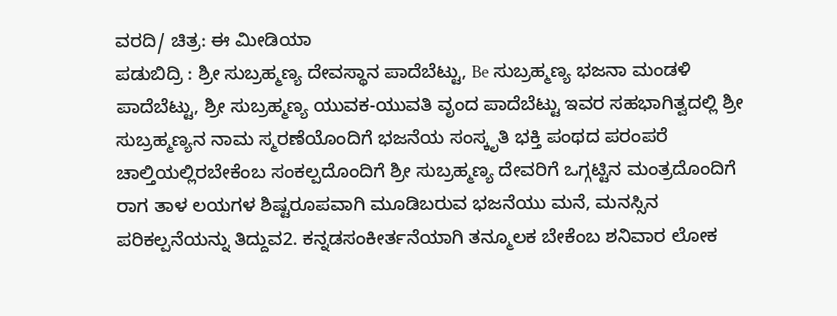ವರದಿ/ ಚಿತ್ರ: ಈ ಮೀಡಿಯಾ
ಪಡುಬಿದ್ರಿ : ಶ್ರೀ ಸುಬ್ರಹ್ಮಣ್ಯ ದೇವಸ್ಥಾನ ಪಾದೆಬೆಟ್ಟು, Be ಸುಬ್ರಹ್ಮಣ್ಯ ಭಜನಾ ಮಂಡಳಿ ಪಾದೆಬೆಟ್ಟು, ಶ್ರೀ ಸುಬ್ರಹ್ಮಣ್ಯ ಯುವಕ-ಯುವತಿ ವೃಂದ ಪಾದೆಬೆಟ್ಟು ಇವರ ಸಹಭಾಗಿತ್ವದಲ್ಲಿ ಶ್ರೀ ಸುಬ್ರಹ್ಮಣ್ಯನ ನಾಮ ಸ್ಮರಣೆಯೊಂದಿಗೆ ಭಜನೆಯ ಸಂಸ್ಕೃತಿ ಭಕ್ತಿ ಪಂಥದ ಪರಂಪರೆ ಚಾಲ್ತಿಯಲ್ಲಿರಬೇಕೆಂಬ ಸಂಕಲ್ಪದೊಂದಿಗೆ ಶ್ರೀ ಸುಬ್ರಹ್ಮಣ್ಯ ದೇವರಿಗೆ ಒಗ್ಗಟ್ಟಿನ ಮಂತ್ರದೊಂದಿಗೆ ರಾಗ ತಾಳ ಲಯಗಳ ಶಿಷ್ಟರೂಪವಾಗಿ ಮೂಡಿಬರುವ ಭಜನೆಯು ಮನೆ, ಮನಸ್ಸಿನ ಪರಿಕಲ್ಪನೆಯನ್ನು ತಿದ್ದುವ2. ಕನ್ನಡಸಂಕೀರ್ತನೆಯಾಗಿ ತನ್ಮೂಲಕ ಬೇಕೆಂಬ ಶನಿವಾರ ಲೋಕ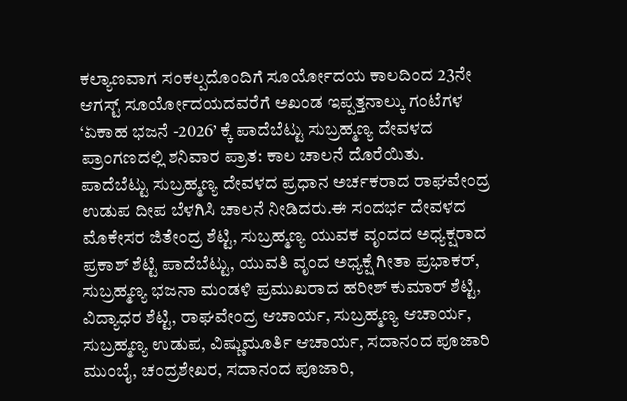ಕಲ್ಯಾಣವಾಗ ಸಂಕಲ್ಪದೊಂದಿಗೆ ಸೂರ್ಯೋದಯ ಕಾಲದಿಂದ 23ನೇ ಆಗಸ್ಟ್ ಸೂರ್ಯೋದಯದವರೆಗೆ ಅಖಂಡ ಇಪ್ಪತ್ತನಾಲ್ಕು ಗಂಟೆಗಳ ‘ಏಕಾಹ ಭಜನೆ -2026’ ಕ್ಕೆ ಪಾದೆಬೆಟ್ಟು ಸುಬ್ರಹ್ಮಣ್ಯ ದೇವಳದ ಪ್ರಾಂಗಣದಲ್ಲಿ ಶನಿವಾರ ಪ್ರಾತ: ಕಾಲ ಚಾಲನೆ ದೊರೆಯಿತು.
ಪಾದೆಬೆಟ್ಟು ಸುಬ್ರಹ್ಮಣ್ಯ ದೇವಳದ ಪ್ರಧಾನ ಅರ್ಚಕರಾದ ರಾಘವೇಂದ್ರ ಉಡುಪ ದೀಪ ಬೆಳಗಿಸಿ ಚಾಲನೆ ನೀಡಿದರು.ಈ ಸಂದರ್ಭ ದೇವಳದ ಮೊಕೇಸರ ಜಿತೇಂದ್ರ ಶೆಟ್ಟಿ, ಸುಬ್ರಹ್ಮಣ್ಯ ಯುವಕ ವೃಂದದ ಅಧ್ಯಕ್ಷರಾದ ಪ್ರಕಾಶ್ ಶೆಟ್ಟಿ ಪಾದೆಬೆಟ್ಟು, ಯುವತಿ ವೃಂದ ಅಧ್ಯಕ್ಷೆ ಗೀತಾ ಪ್ರಭಾಕರ್, ಸುಬ್ರಹ್ಮಣ್ಯ ಭಜನಾ ಮಂಡಳಿ ಪ್ರಮುಖರಾದ ಹರೀಶ್ ಕುಮಾರ್ ಶೆಟ್ಟಿ, ವಿದ್ಯಾಧರ ಶೆಟ್ಟಿ, ರಾಘವೇಂದ್ರ ಆಚಾರ್ಯ, ಸುಬ್ರಹ್ಮಣ್ಯ ಆಚಾರ್ಯ, ಸುಬ್ರಹ್ಮಣ್ಯ ಉಡುಪ, ವಿಷ್ಣುಮೂರ್ತಿ ಆಚಾರ್ಯ, ಸದಾನಂದ ಪೂಜಾರಿ ಮುಂಬೈ, ಚಂದ್ರಶೇಖರ, ಸದಾನಂದ ಪೂಜಾರಿ,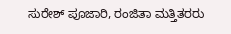ಸುರೇಶ್ ಪೂಜಾರಿ, ರಂಜಿತಾ ಮತ್ತಿತರರು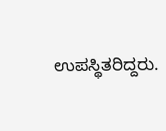ಉಪಸ್ಥಿತರಿದ್ದರು.